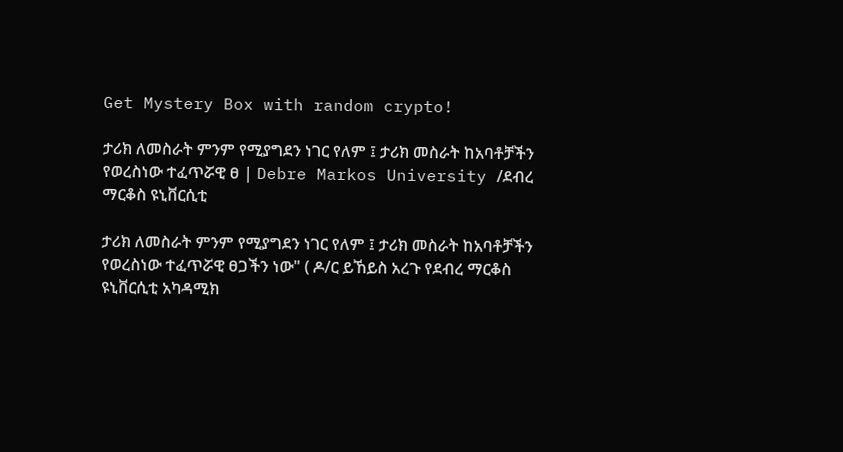Get Mystery Box with random crypto!

ታሪክ ለመስራት ምንም የሚያግደን ነገር የለም ፤ ታሪክ መስራት ከአባቶቻችን የወረስነው ተፈጥሯዊ ፀ | Debre Markos University /ደብረ ማርቆስ ዩኒቨርሲቲ

ታሪክ ለመስራት ምንም የሚያግደን ነገር የለም ፤ ታሪክ መስራት ከአባቶቻችን የወረስነው ተፈጥሯዊ ፀጋችን ነው" ( ዶ/ር ይኸይስ አረጉ የደብረ ማርቆስ ዩኒቨርሲቲ አካዳሚክ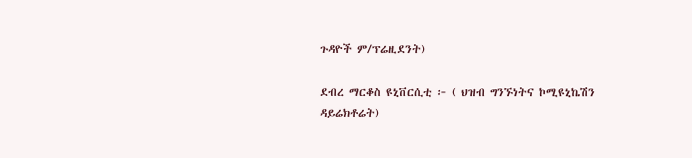ጉዳዮች ም/ፕሬዚደንት)

ደብረ ማርቆስ ዩኒቨርሲቲ ፦ ( ህዝብ ግንኙነትና ኮሚዩኒኬሽን ዳይሬክቶሬት)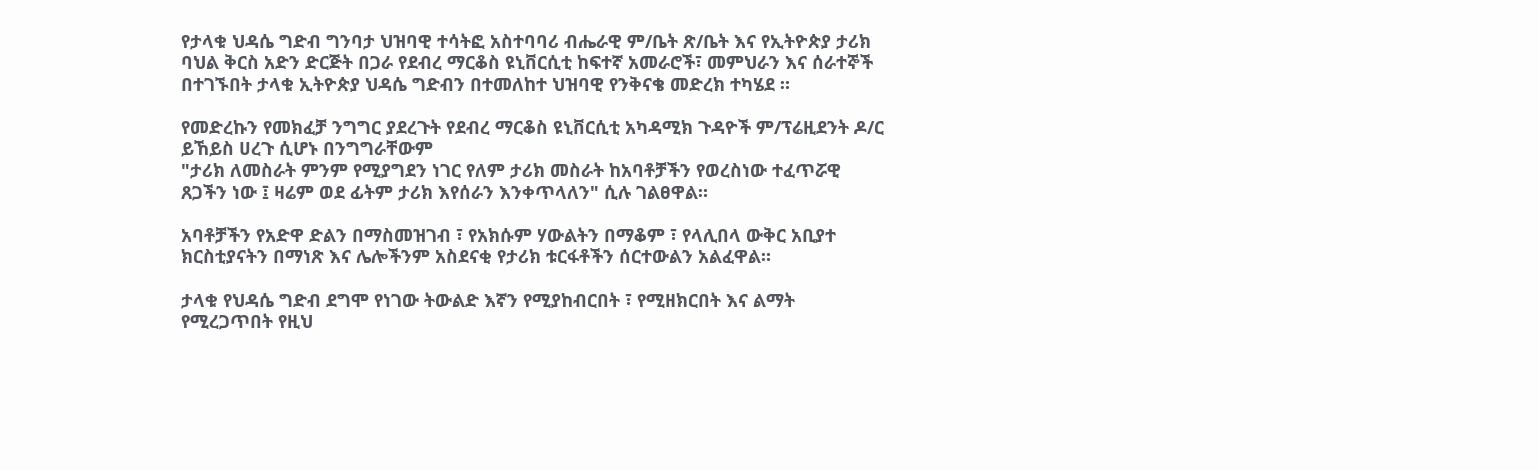የታላቁ ህዳሴ ግድብ ግንባታ ህዝባዊ ተሳትፎ አስተባባሪ ብሔራዊ ም/ቤት ጽ/ቤት እና የኢትዮጵያ ታሪክ ባህል ቅርስ አድን ድርጅት በጋራ የደብረ ማርቆስ ዩኒቨርሲቲ ከፍተኛ አመራሮች፣ መምህራን እና ሰራተኞች በተገኙበት ታላቁ ኢትዮጵያ ህዳሴ ግድብን በተመለከተ ህዝባዊ የንቅናቄ መድረክ ተካሄደ ።

የመድረኩን የመክፈቻ ንግግር ያደረጉት የደብረ ማርቆስ ዩኒቨርሲቲ አካዳሚክ ጉዳዮች ም/ፕሬዚደንት ዶ/ር ይኸይስ ሀረጉ ሲሆኑ በንግግራቸውም
"ታሪክ ለመስራት ምንም የሚያግደን ነገር የለም ታሪክ መስራት ከአባቶቻችን የወረስነው ተፈጥሯዊ ጸጋችን ነው ፤ ዛሬም ወደ ፊትም ታሪክ እየሰራን እንቀጥላለን" ሲሉ ገልፀዋል።

አባቶቻችን የአድዋ ድልን በማስመዝገብ ፣ የአክሱም ሃውልትን በማቆም ፣ የላሊበላ ውቅር አቢያተ ክርስቲያናትን በማነጽ እና ሌሎችንም አስደናቂ የታሪክ ቱርፋቶችን ሰርተውልን አልፈዋል።

ታላቁ የህዳሴ ግድብ ደግሞ የነገው ትውልድ እኛን የሚያከብርበት ፣ የሚዘክርበት እና ልማት የሚረጋጥበት የዚህ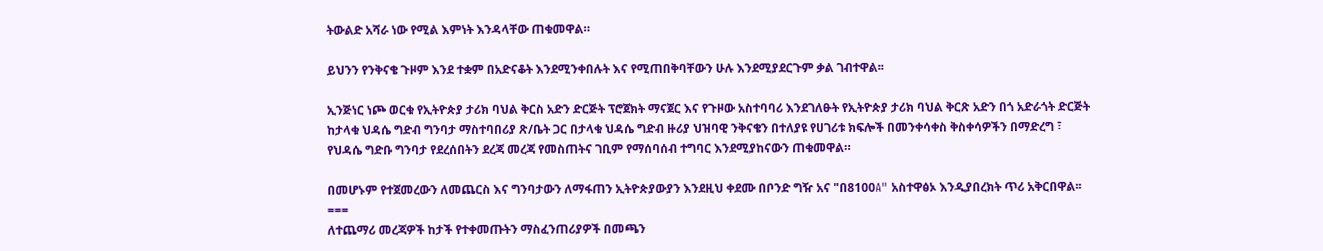ትውልድ አሻራ ነው የሚል እምነት እንዳላቸው ጠቁመዋል።

ይህንን የንቅናቄ ጉዞም እንደ ተቋም በአድናቆት እንደሚንቀበሉት እና የሚጠበቅባቸውን ሁሉ እንደሚያደርጉም ቃል ገብተዋል፡፡

ኢንጅነር ነጮ ወርቁ የኢትዮጵያ ታሪክ ባህል ቅርስ አድን ድርጅት ፕሮጀክት ማናጀር እና የጉዞው አስተባባሪ እንደገለፁት የኢትዮጵያ ታሪክ ባህል ቅርጽ አድን በጎ አድራጎት ድርጅት ከታላቁ ህዳሴ ግድብ ግንባታ ማስተባበሪያ ጽ/ቤት ጋር በታላቁ ህዳሴ ግድብ ዙሪያ ህዝባዊ ንቅናቄን በተለያዩ የሀገሪቱ ክፍሎች በመንቀሳቀስ ቅስቀሳዎችን በማድረግ ፣ የህዳሴ ግድቡ ግንባታ የደረሰበትን ደረጃ መረጃ የመስጠትና ገቢም የማሰባሰብ ተግባር እንደሚያከናውን ጠቁመዋል።

በመሆኑም የተጀመረውን ለመጨርስ እና ግንባታውን ለማፋጠን ኢትዮጵያውያን እንደዚህ ቀደሙ በቦንድ ግዥ አና "በ8100A" አስተዋፅኦ እንዲያበረክት ጥሪ አቅርበዋል፡፡
===
ለተጨማሪ መረጃዎች ከታች የተቀመጡትን ማስፈንጠሪያዎች በመጫን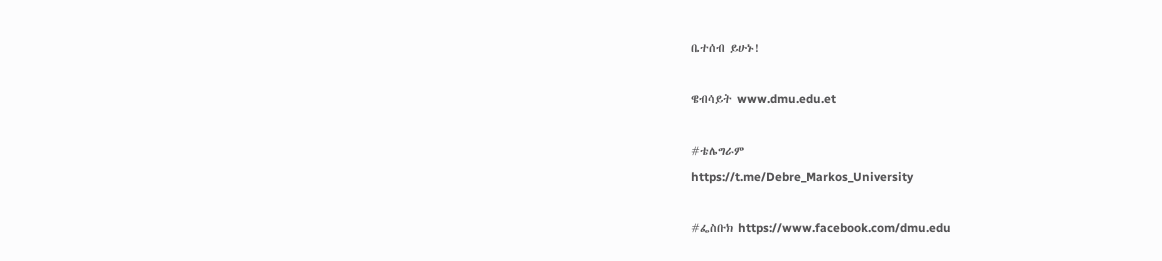ቤተሰብ ይሁኑ!

ዌብሳይት www.dmu.edu.et

#ቴሌግራም
https://t.me/Debre_Markos_University

#ፌስቡክ https://www.facebook.com/dmu.edu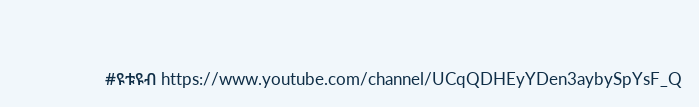#ዩቱዩብ https://www.youtube.com/channel/UCqQDHEyYDen3aybySpYsF_Q